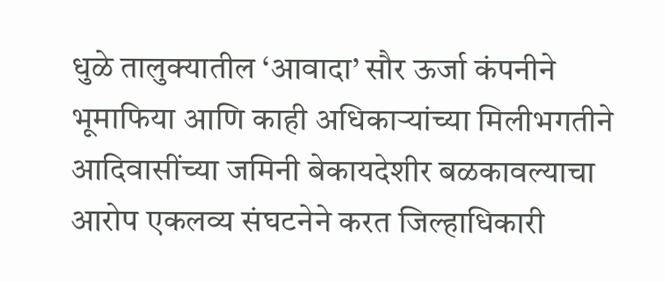धुळे तालुक्यातील ‘आवादा’ सौर ऊर्जा कंपनीने भूमाफिया आणि काही अधिकाऱ्यांच्या मिलीभगतीने आदिवासींच्या जमिनी बेकायदेशीर बळकावल्याचा आरोप एकलव्य संघटनेने करत जिल्हाधिकारी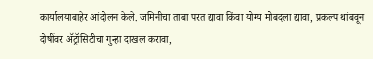कार्यालयाबाहेर आंदोलन केले. जमिनीचा ताबा परत द्यावा किंवा योग्य मोबदला द्यावा, प्रकल्प थांबवून दोषींवर ॲट्रॉसिटीचा गुन्हा दाखल करावा,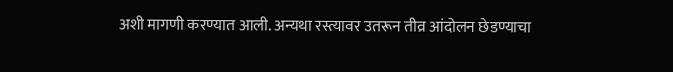अशी मागणी करण्यात आली. अन्यथा रस्त्यावर उतरून तीव्र आंदोलन छेडण्याचा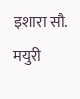इशारा सौ. मयुरी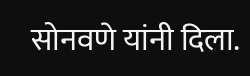सोनवणे यांनी दिला.